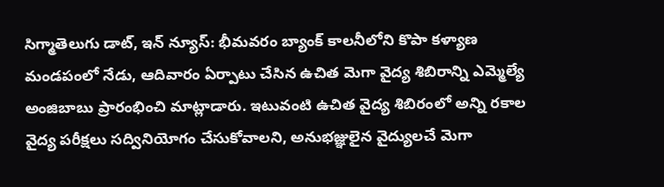సిగ్మాతెలుగు డాట్, ఇన్ న్యూస్: భీమవరం బ్యాంక్ కాలనీలోని కొపా కళ్యాణ మండపంలో నేడు, ఆదివారం ఏర్పాటు చేసిన ఉచిత మెగా వైద్య శిబిరాన్ని ఎమ్మెల్యే అంజిబాబు ప్రారంభించి మాట్లాడారు. ఇటువంటి ఉచిత వైద్య శిబిరంలో అన్ని రకాల వైద్య పరీక్షలు సద్వినియోగం చేసుకోవాలని, అనుభజ్ఞులైన వైద్యులచే మెగా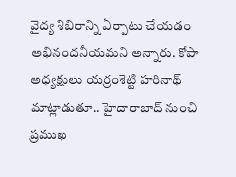వైద్య శిబిరాన్ని ఏర్పాటు చేయడం అభినందనీయమని అన్నారు. కోపా అధ్యక్షులు యర్రంశెట్టి హరినాథ్ మాట్లాడుతూ.. హైదారాబాద్ నుంచి ప్రముఖ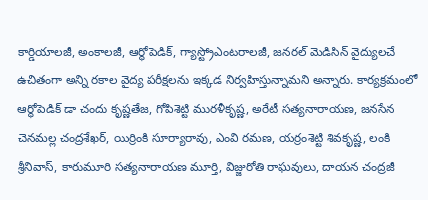కార్డియాలజీ, అంకాలజీ, ఆర్థోపెడిక్, గ్యాస్ట్రోఎంటరాలజీ, జనరల్ మెడిసిన్ వైద్యులచే ఉచితంగా అన్ని రకాల వైద్య పరీక్షలను ఇక్కడ నిర్వహిస్తున్నామని అన్నారు. కార్యక్రమంలో ఆర్థోపెడిక్ డా చందు కృష్ణతేజ, గోపిశెట్టి మురళీకృష్ణ, అరేటీ సత్యనారాయణ, జనసేన చెనమల్ల చంద్రశేఖర్, యిర్రింకి సూర్యారావు, ఎంవి రమణ, యర్రంశెట్టి శివకృష్ణ, లంకి శ్రీనివాస్, కారుమూరి సత్యనారాయణ మూర్తి, విజ్జురోతి రాఘవులు, దాయన చంద్రజీ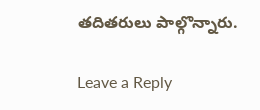తదితరులు పాల్గొన్నారు.

Leave a Reply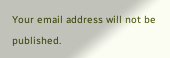Your email address will not be published.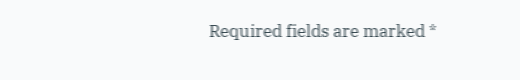Required fields are marked *